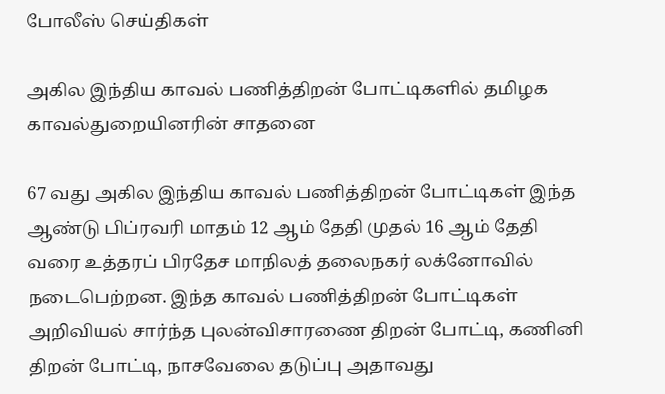போலீஸ் செய்திகள்

அகில இந்திய காவல் பணித்திறன் போட்டிகளில் தமிழக காவல்துறையினரின் சாதனை

67 வது அகில இந்திய காவல் பணித்திறன் போட்டிகள் இந்த ஆண்டு பிப்ரவரி மாதம் 12 ஆம் தேதி முதல் 16 ஆம் தேதி வரை உத்தரப் பிரதேச மாநிலத் தலைநகர் லக்னோவில் நடைபெற்றன. இந்த காவல் பணித்திறன் போட்டிகள் அறிவியல் சார்ந்த புலன்விசாரணை திறன் போட்டி, கணினி திறன் போட்டி, நாசவேலை தடுப்பு அதாவது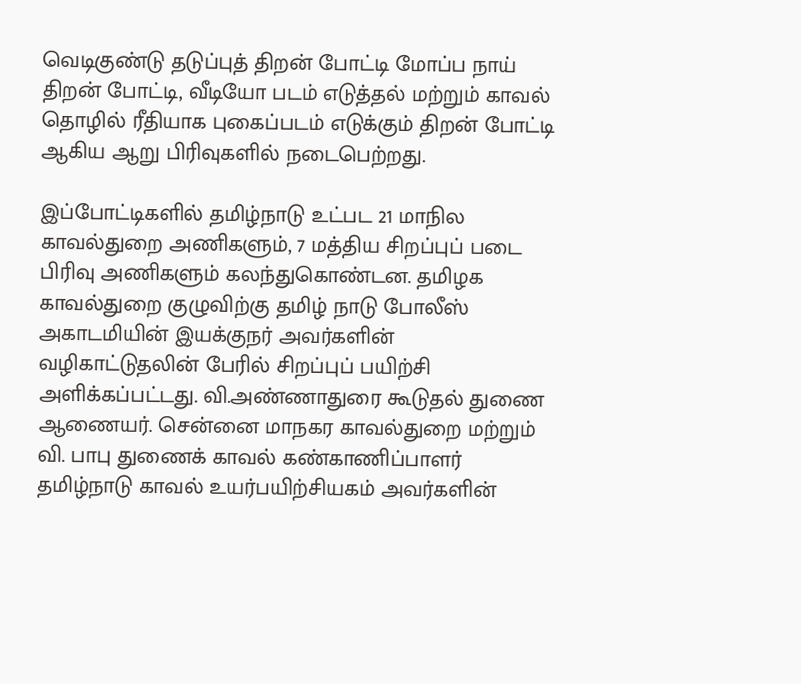வெடிகுண்டு தடுப்புத் திறன் போட்டி மோப்ப நாய் திறன் போட்டி, வீடியோ படம் எடுத்தல் மற்றும் காவல் தொழில் ரீதியாக புகைப்படம் எடுக்கும் திறன் போட்டி ஆகிய ஆறு பிரிவுகளில் நடைபெற்றது.

இப்போட்டிகளில் தமிழ்நாடு உட்பட 21 மாநில காவல்துறை அணிகளும், 7 மத்திய சிறப்புப் படை பிரிவு அணிகளும் கலந்துகொண்டன. தமிழக காவல்துறை குழுவிற்கு தமிழ் நாடு போலீஸ் அகாடமியின் இயக்குநர் அவர்களின் வழிகாட்டுதலின் பேரில் சிறப்புப் பயிற்சி அளிக்கப்பட்டது. வி.அண்ணாதுரை கூடுதல் துணை ஆணையர். சென்னை மாநகர காவல்துறை மற்றும் வி. பாபு துணைக் காவல் கண்காணிப்பாளர் தமிழ்நாடு காவல் உயர்பயிற்சியகம் அவர்களின்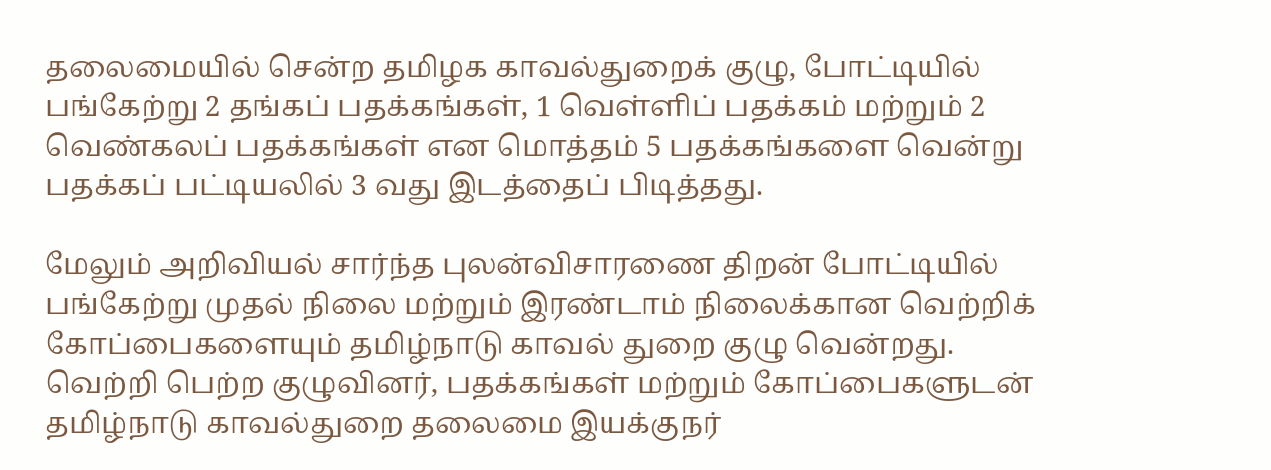தலைமையில் சென்ற தமிழக காவல்துறைக் குழு, போட்டியில் பங்கேற்று 2 தங்கப் பதக்கங்கள், 1 வெள்ளிப் பதக்கம் மற்றும் 2 வெண்கலப் பதக்கங்கள் என மொத்தம் 5 பதக்கங்களை வென்று பதக்கப் பட்டியலில் 3 வது இடத்தைப் பிடித்தது.

மேலும் அறிவியல் சார்ந்த புலன்விசாரணை திறன் போட்டியில் பங்கேற்று முதல் நிலை மற்றும் இரண்டாம் நிலைக்கான வெற்றிக் கோப்பைகளையும் தமிழ்நாடு காவல் துறை குழு வென்றது. வெற்றி பெற்ற குழுவினர், பதக்கங்கள் மற்றும் கோப்பைகளுடன் தமிழ்நாடு காவல்துறை தலைமை இயக்குநர்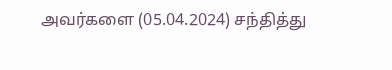அவர்களை (05.04.2024) சந்தித்து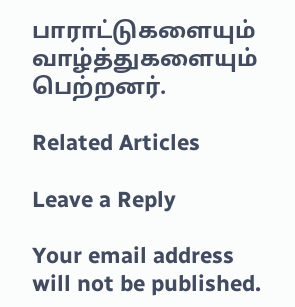பாராட்டுகளையும் வாழ்த்துகளையும் பெற்றனர்.

Related Articles

Leave a Reply

Your email address will not be published.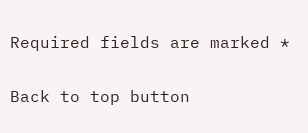Required fields are marked *

Back to top button